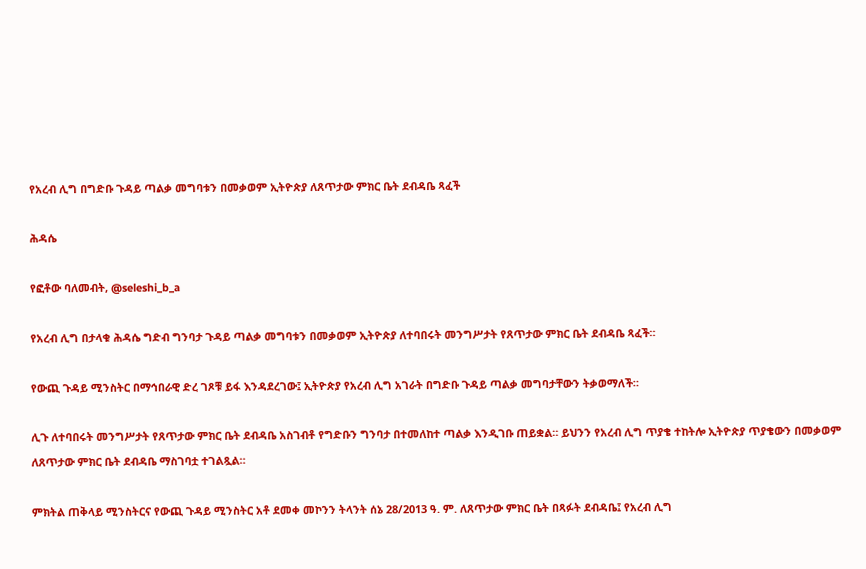የአረብ ሊግ በግድቡ ጉዳይ ጣልቃ መግባቱን በመቃወም ኢትዮጵያ ለጸጥታው ምክር ቤት ደብዳቤ ጻፈች

ሕዳሴ

የፎቶው ባለመብት, @seleshi_b_a

የአረብ ሊግ በታላቁ ሕዳሴ ግድብ ግንባታ ጉዳይ ጣልቃ መግባቱን በመቃወም ኢትዮጵያ ለተባበሩት መንግሥታት የጸጥታው ምክር ቤት ደብዳቤ ጻፈች።

የውጪ ጉዳይ ሚንስትር በማኅበራዊ ድረ ገጾቹ ይፋ እንዳደረገው፤ ኢትዮጵያ የአረብ ሊግ አገራት በግድቡ ጉዳይ ጣልቃ መግባታቸውን ትቃወማለች።

ሊጉ ለተባበሩት መንግሥታት የጸጥታው ምክር ቤት ደብዳቤ አስገብቶ የግድቡን ግንባታ በተመለከተ ጣልቃ እንዲገቡ ጠይቋል። ይህንን የአረብ ሊግ ጥያቄ ተከትሎ ኢትዮጵያ ጥያቄውን በመቃወም ለጸጥታው ምክር ቤት ደብዳቤ ማስገባቷ ተገልጿል።

ምክትል ጠቅላይ ሚንስትርና የውጪ ጉዳይ ሚንስትር አቶ ደመቀ መኮንን ትላንት ሰኔ 28/2013 ዓ. ም. ለጸጥታው ምክር ቤት በጻፉት ደብዳቤ፤ የአረብ ሊግ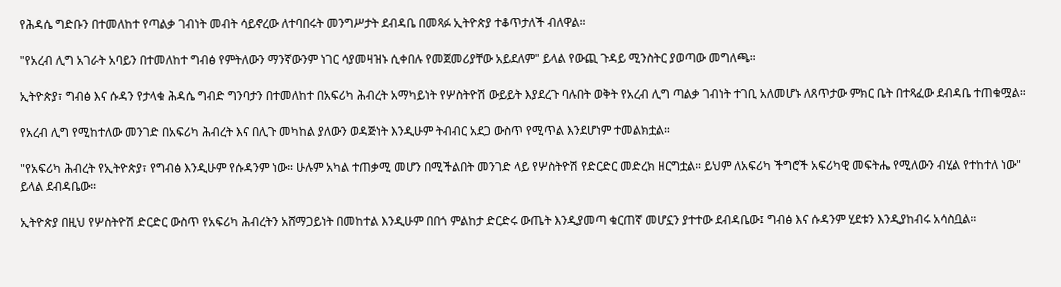የሕዳሴ ግድቡን በተመለከተ የጣልቃ ገብነት መብት ሳይኖረው ለተባበሩት መንግሥታት ደብዳቤ በመጻፉ ኢትዮጵያ ተቆጥታለች ብለዋል።

"የአረብ ሊግ አገራት አባይን በተመለከተ ግብፅ የምትለውን ማንኛውንም ነገር ሳያመዛዝኑ ሲቀበሉ የመጀመሪያቸው አይደለም" ይላል የውጪ ጉዳይ ሚንስትር ያወጣው መግለጫ።

ኢትዮጵያ፣ ግብፅ እና ሱዳን የታላቁ ሕዳሴ ግብድ ግንባታን በተመለከተ በአፍሪካ ሕብረት አማካይነት የሦስትዮሽ ውይይት እያደረጉ ባሉበት ወቅት የአረብ ሊግ ጣልቃ ገብነት ተገቢ አለመሆኑ ለጸጥታው ምክር ቤት በተጻፈው ደብዳቤ ተጠቁሟል።

የአረብ ሊግ የሚከተለው መንገድ በአፍሪካ ሕብረት እና በሊጉ መካከል ያለውን ወዳጅነት እንዲሁም ትብብር አደጋ ውስጥ የሚጥል እንደሆነም ተመልክቷል።

"የአፍሪካ ሕብረት የኢትዮጵያ፣ የግብፅ እንዲሁም የሱዳንም ነው። ሁሉም አካል ተጠቃሚ መሆን በሚችልበት መንገድ ላይ የሦስትዮሽ የድርድር መድረክ ዘርግቷል። ይህም ለአፍሪካ ችግሮች አፍሪካዊ መፍትሔ የሚለውን ብሂል የተከተለ ነው" ይላል ደብዳቤው።

ኢትዮጵያ በዚህ የሦስትዮሽ ድርድር ውስጥ የአፍሪካ ሕብረትን አሸማጋይነት በመከተል እንዲሁም በበጎ ምልከታ ድርድሩ ውጤት እንዲያመጣ ቁርጠኛ መሆኗን ያተተው ደብዳቤው፤ ግብፅ እና ሱዳንም ሂደቱን እንዲያከብሩ አሳስቧል።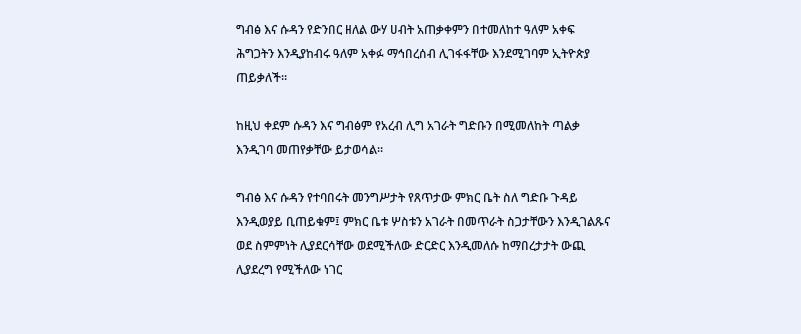ግብፅ እና ሱዳን የድንበር ዘለል ውሃ ሀብት አጠቃቀምን በተመለከተ ዓለም አቀፍ ሕግጋትን እንዲያከብሩ ዓለም አቀፉ ማኅበረሰብ ሊገፋፋቸው እንደሚገባም ኢትዮጵያ ጠይቃለች።

ከዚህ ቀደም ሱዳን እና ግብፅም የአረብ ሊግ አገራት ግድቡን በሚመለከት ጣልቃ እንዲገባ መጠየቃቸው ይታወሳል።

ግብፅ እና ሱዳን የተባበሩት መንግሥታት የጸጥታው ምክር ቤት ስለ ግድቡ ጉዳይ እንዲወያይ ቢጠይቁም፤ ምክር ቤቱ ሦስቱን አገራት በመጥራት ስጋታቸውን እንዲገልጹና ወደ ስምምነት ሊያደርሳቸው ወደሚችለው ድርድር እንዲመለሱ ከማበረታታት ውጪ ሊያደረግ የሚችለው ነገር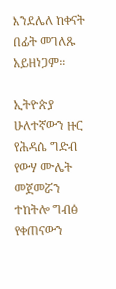እንደሌለ ከቀናት በፊት መገለጹ አይዘነጋም።

ኢትዮጵያ ሁለተኛውን ዙር የሕዳሴ ግድብ የውሃ ሙሌት መጀመሯን ተከትሎ ግብፅ የቀጠናውን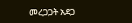መረጋጋት አደጋ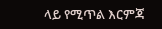ላይ የሚጥል እርምጃ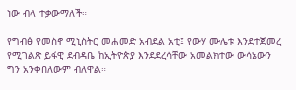ነው ብላ ተቃውማለች።

የግብፅ የመስኖ ሚኒስትር መሐመድ አብደል አቲ፤ የውሃ ሙሌቱ እንደተጀመረ የሚገልጽ ይፋዊ ደብዳቤ ከኢትዮጵያ እንደደረሳቸው አመልክተው ውሳኔውን ግን አንቀበለውም ብለዋል።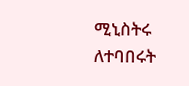ሚኒስትሩ ለተባበሩት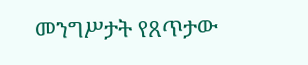መንግሥታት የጸጥታው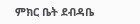ምክር ቤት ደብዳቤ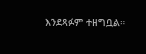እንደጻፉም ተዘግቧል።